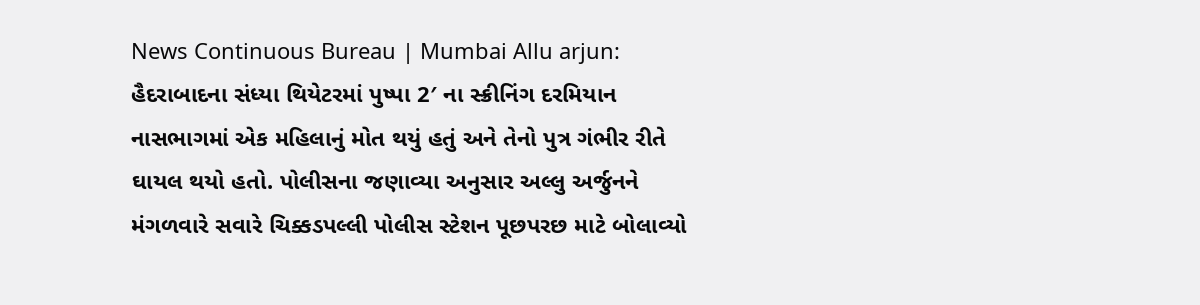News Continuous Bureau | Mumbai Allu arjun: હૈદરાબાદના સંધ્યા થિયેટરમાં પુષ્પા 2′ ના સ્ક્રીનિંગ દરમિયાન નાસભાગમાં એક મહિલાનું મોત થયું હતું અને તેનો પુત્ર ગંભીર રીતે ઘાયલ થયો હતો. પોલીસના જણાવ્યા અનુસાર અલ્લુ અર્જુનને મંગળવારે સવારે ચિક્કડપલ્લી પોલીસ સ્ટેશન પૂછપરછ માટે બોલાવ્યો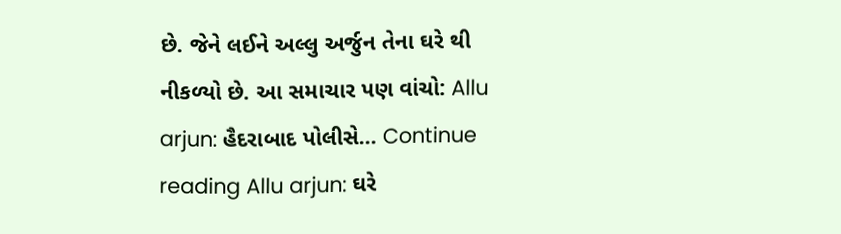છે. જેને લઈને અલ્લુ અર્જુન તેના ઘરે થી નીકળ્યો છે. આ સમાચાર પણ વાંચો: Allu arjun: હૈદરાબાદ પોલીસે… Continue reading Allu arjun: ઘરે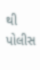થી પોલીસ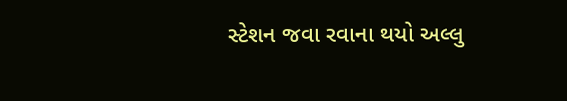સ્ટેશન જવા રવાના થયો અલ્લુ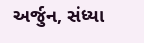અર્જુન, સંધ્યા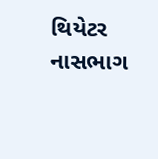થિયેટર નાસભાગ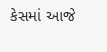કેસમાં આજે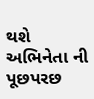થશે અભિનેતા ની પૂછપરછ